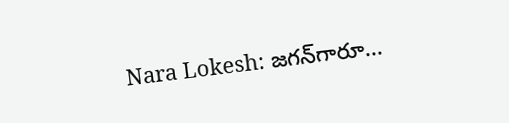Nara Lokesh: జగన్‌గారూ...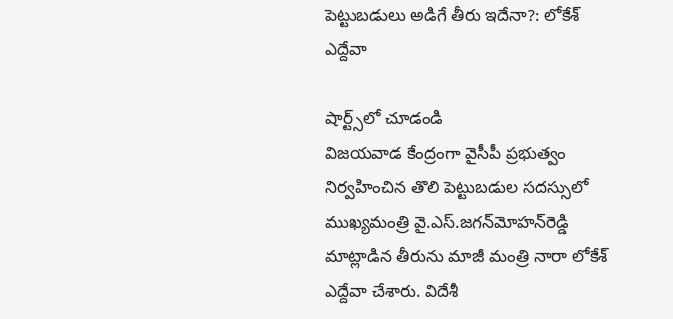పెట్టుబడులు అడిగే తీరు ఇదేనా?: లోకేశ్ ఎద్దేవా

షార్ట్స్‌లో చూడండి
విజయవాడ కేంద్రంగా వైసీపీ ప్రభుత్వం నిర్వహించిన తొలి పెట్టుబడుల సదస్సులో ముఖ్యమంత్రి వై.ఎస్‌.జగన్‌మోహన్‌రెడ్డి మాట్లాడిన తీరును మాజీ మంత్రి నారా లోకేశ్ ఎద్దేవా చేశారు. విదేశీ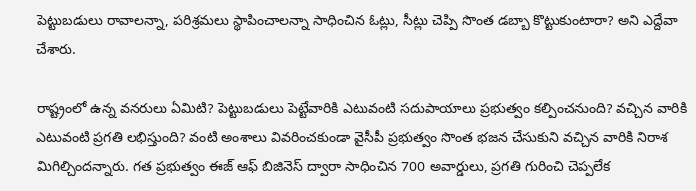పెట్టుబడులు రావాలన్నా, పరిశ్రమలు స్థాపించాలన్నా సాధించిన ఓట్లు, సీట్లు చెప్పి సొంత డబ్బా కొట్టుకుంటారా? అని ఎద్దేవా చేశారు.

రాష్ట్రంలో ఉన్న వనరులు ఏమిటి? పెట్టుబడులు పెట్టేవారికి ఎటువంటి సదుపాయాలు ప్రభుత్వం కల్పించనుంది? వచ్చిన వారికి ఎటువంటి ప్రగతి లభిస్తుంది? వంటి అంశాలు వివరించకుండా వైసీపీ ప్రభుత్వం సొంత భజన చేసుకుని వచ్చిన వారికి నిరాశ మిగిల్చిందన్నారు. గత ప్రభుత్వం ఈజ్‌ ఆఫ్‌ బిజినెస్‌ ద్వారా సాధించిన 700 అవార్డులు, ప్రగతి గురించి చెప్పలేక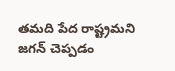తమది పేద రాష్ట్రమని జగన్‌ చెప్పడం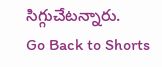సిగ్గుచేటన్నారు.
Go Back to Shorts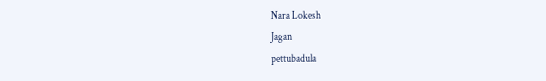Nara Lokesh
Jagan
pettubadula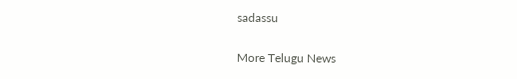sadassu

More Telugu News